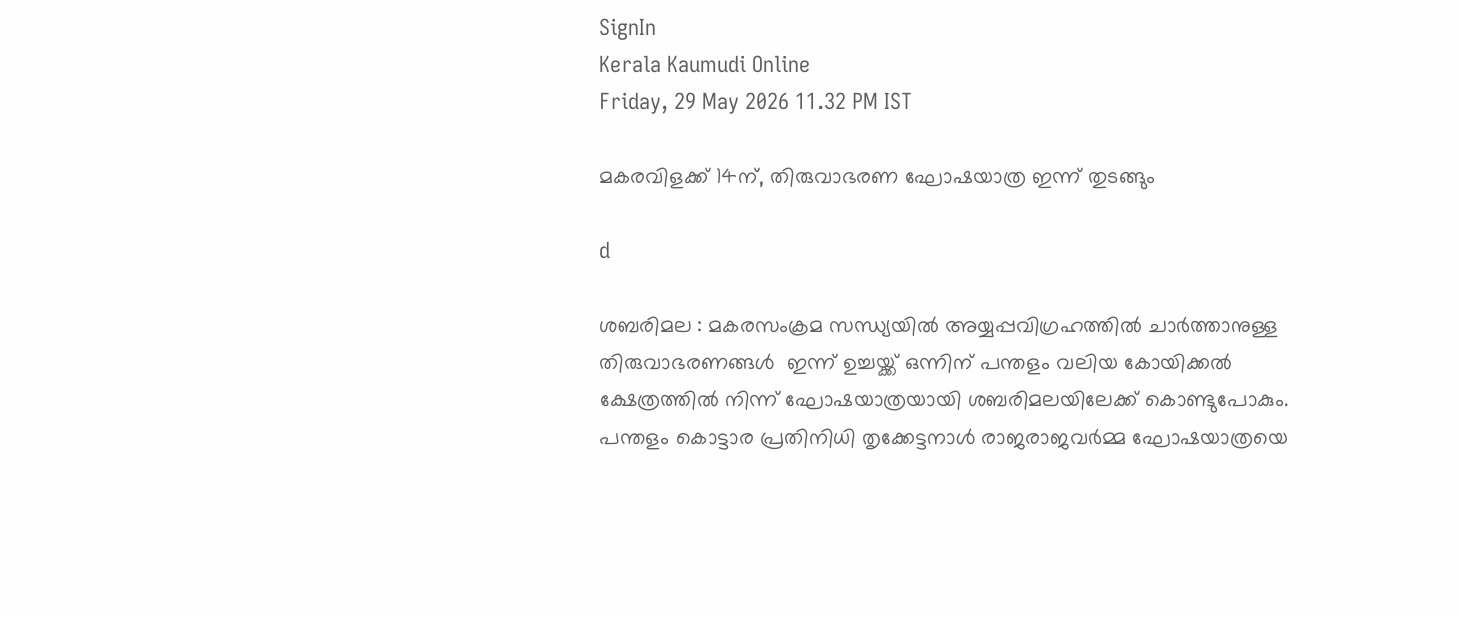SignIn
Kerala Kaumudi Online
Friday, 29 May 2026 11.32 PM IST

മകരവിളക്ക് 14ന്, തിരുവാഭരണ ഘോഷയാത്ര ഇന്ന് തുടങ്ങും

d

ശബരിമല : മകരസംക്രമ സന്ധ്യയിൽ അയ്യപ്പവിഗ്രഹത്തിൽ ചാർത്താനുള്ള തിരുവാഭരണങ്ങൾ  ഇന്ന് ഉച്ചയ്ക്ക് ഒന്നിന് പന്തളം വലിയ കോയിക്കൽ ക്ഷേത്രത്തിൽ നിന്ന് ഘോഷയാത്രയായി ശബരിമലയിലേക്ക് കൊണ്ടുപോകും. പന്തളം കൊട്ടാര പ്രതിനിധി തൃക്കേട്ടനാൾ രാജരാജവർമ്മ ഘോഷയാത്രയെ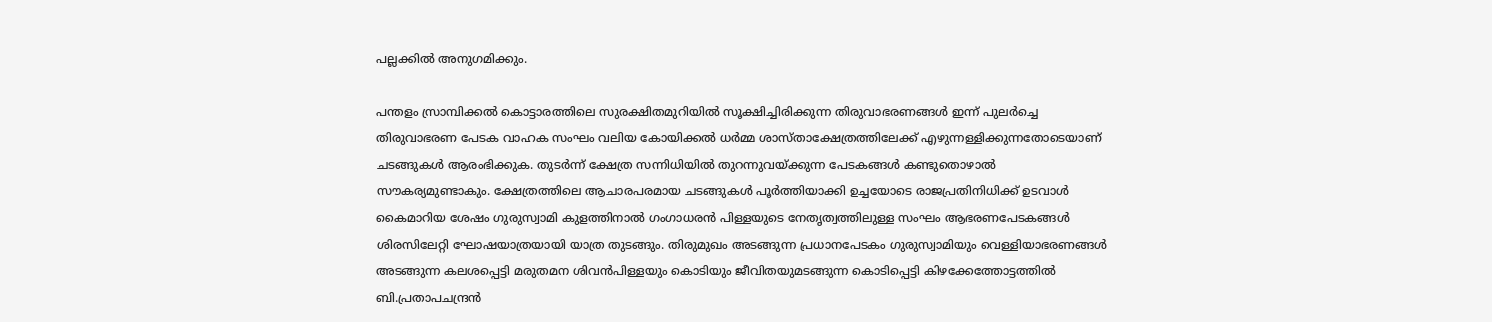പല്ലക്കിൽ അനുഗമിക്കും.

പന്തളം സ്രാമ്പിക്കൽ കൊട്ടാരത്തിലെ സുരക്ഷിതമുറിയിൽ സൂക്ഷിച്ചിരിക്കുന്ന തിരുവാഭരണങ്ങൾ ഇന്ന് പുലർച്ചെ തിരുവാഭരണ പേടക വാഹക സംഘം വലിയ കോയിക്കൽ ധർമ്മ ശാസ്താക്ഷേത്രത്തിലേക്ക് എഴുന്നള്ളിക്കുന്നതോടെയാണ് ചടങ്ങുകൾ ആരംഭിക്കുക. തുടർന്ന് ക്ഷേത്ര സന്നിധിയിൽ തുറന്നുവയ്ക്കുന്ന പേടകങ്ങൾ കണ്ടുതൊഴാൽ സൗകര്യമുണ്ടാകും. ക്ഷേത്രത്തിലെ ആചാരപരമായ ചടങ്ങുകൾ പൂർത്തിയാക്കി ഉച്ചയോടെ രാജപ്രതിനിധിക്ക് ഉടവാൾ കൈമാറിയ ശേഷം ഗുരുസ്വാമി കുളത്തിനാൽ ഗംഗാധരൻ പിള്ളയുടെ നേതൃത്വത്തിലുള്ള സംഘം ആഭരണപേടകങ്ങൾ ശിരസിലേറ്റി ഘോഷയാത്രയായി യാത്ര തുടങ്ങും. തിരുമുഖം അടങ്ങുന്ന പ്രധാനപേടകം ഗുരുസ്വാമിയും വെള്ളിയാഭരണങ്ങൾ അടങ്ങുന്ന കലശപ്പെട്ടി മരുതമന ശിവൻപിള്ളയും കൊടിയും ജീവിതയുമടങ്ങുന്ന കൊടിപ്പെട്ടി കിഴക്കേത്തോട്ടത്തിൽ ബി.പ്രതാപചന്ദ്രൻ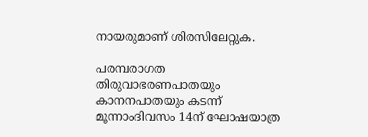നായരുമാണ് ശിരസിലേറ്റുക.

പരമ്പരാഗത തിരുവാഭരണപാതയും കാനനപാതയും കടന്ന് മൂന്നാംദിവസം 14ന് ഘോഷയാത്ര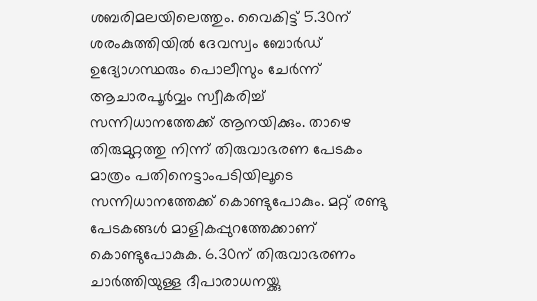ശബരിമലയിലെത്തും. വൈകിട്ട് 5.30ന് ശരംകുത്തിയിൽ ദേവസ്വം ബോർഡ് ഉദ്യോഗസ്ഥരും പൊലീസും ചേർന്ന് ആചാരപൂർവ്വം സ്വീകരിച്ച് സന്നിധാനത്തേക്ക് ആനയിക്കും. താഴെ തിരുമുറ്റത്തു നിന്ന് തിരുവാഭരണ പേടകം മാത്രം പതിനെട്ടാംപടിയിലൂടെ സന്നിധാനത്തേക്ക് കൊണ്ടുപോകും. മറ്റ് രണ്ടു പേടകങ്ങൾ മാളികപ്പുറത്തേക്കാണ് കൊണ്ടുപോകുക. 6.30ന് തിരുവാഭരണം ചാർത്തിയുള്ള ദീപാരാധനയ്ക്കു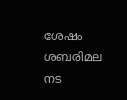ശേഷം ശബരിമല നട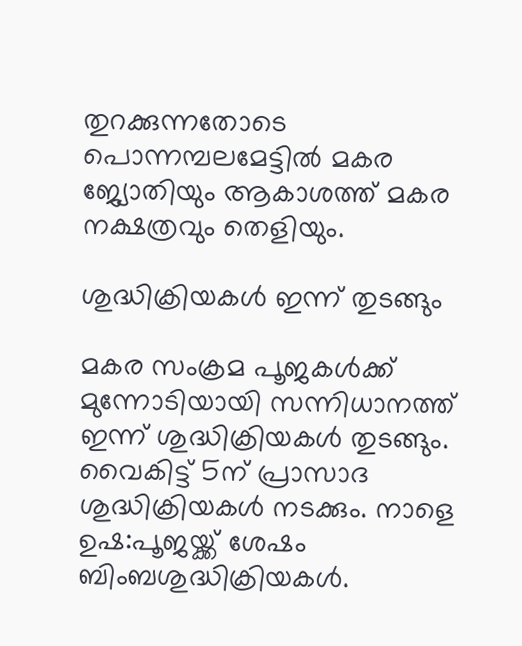തുറക്കുന്നതോടെ പൊന്നമ്പലമേട്ടിൽ മകര ജ്യോതിയും ആകാശത്ത് മകര നക്ഷത്രവും തെളിയും.

ശുദ്ധിക്രിയകൾ ഇന്ന് തുടങ്ങും

മകര സംക്രമ പൂജകൾക്ക് മുന്നോടിയായി സന്നിധാനത്ത് ഇന്ന് ശുദ്ധിക്രിയകൾ തുടങ്ങും. വൈകിട്ട് 5ന് പ്രാസാദ ശുദ്ധിക്രിയകൾ നടക്കും. നാളെ ഉഷ:പൂജയ്ക്ക് ശേഷം ബിംബശുദ്ധിക്രിയകൾ.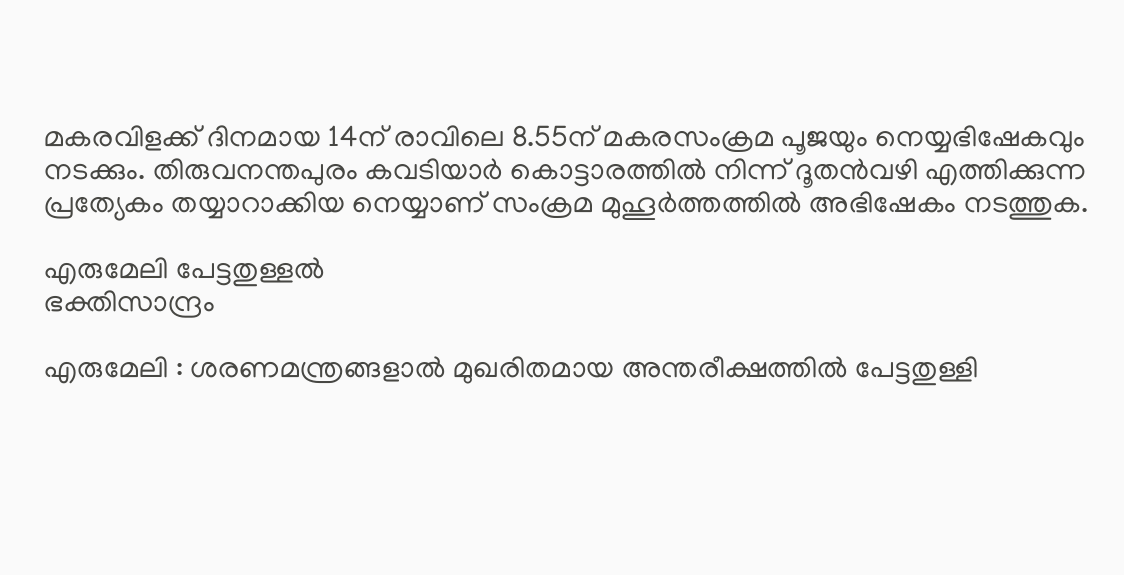മകരവിളക്ക് ദിനമായ 14ന് രാവിലെ 8.55ന് മകരസംക്രമ പൂജയും നെയ്യഭിഷേകവും നടക്കും. തിരുവനന്തപുരം കവടിയാർ കൊട്ടാരത്തിൽ നിന്ന് ദൂതൻവഴി എത്തിക്കുന്ന പ്രത്യേകം തയ്യാറാക്കിയ നെയ്യാണ് സംക്രമ മുഹൂർത്തത്തിൽ അഭിഷേകം നടത്തുക.

എരുമേലി പേട്ടതുള്ളൽ
ഭക്തിസാന്ദ്രം

എരുമേലി : ശരണമന്ത്രങ്ങളാൽ മുഖരിതമായ അന്തരീക്ഷത്തിൽ പേട്ടതുള്ളി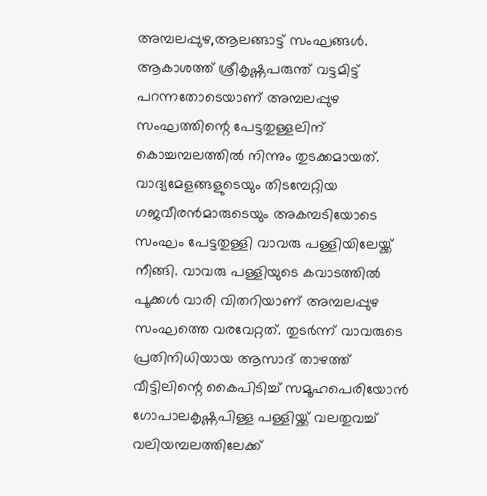അമ്പലപ്പുഴ,ആലങ്ങാട്ട് സംഘങ്ങൾ. ആകാശത്ത് ശ്രീകൃഷ്ണപരുന്ത് വട്ടമിട്ട് പറന്നതോടെയാണ് അമ്പലപ്പുഴ സംഘത്തിന്റെ പേട്ടതുള്ളലിന് കൊച്ചമ്പലത്തിൽ നിന്നും തുടക്കമായത്. വാദ്യമേളങ്ങളുടെയും തിടമ്പേറ്റിയ ഗജവീരൻമാരുടെയും അകമ്പടിയോടെ സംഘം പേട്ടതുള്ളി വാവരു പള്ളിയിലേയ്ക്ക് നീങ്ങി. വാവരു പള്ളിയുടെ കവാടത്തിൽ പൂക്കൾ വാരി വിതറിയാണ് അമ്പലപ്പുഴ സംഘത്തെ വരവേറ്റത്. തുടർന്ന് വാവരുടെ പ്രതിനിധിയായ ആസാദ് താഴത്ത് വീട്ടിലിന്റെ കൈപിടിച്ച് സമൂഹപെരിയോൻ ഗോപാലകൃഷ്ണപിള്ള പള്ളിയ്ക്ക് വലതുവച്ച് വലിയമ്പലത്തിലേക്ക്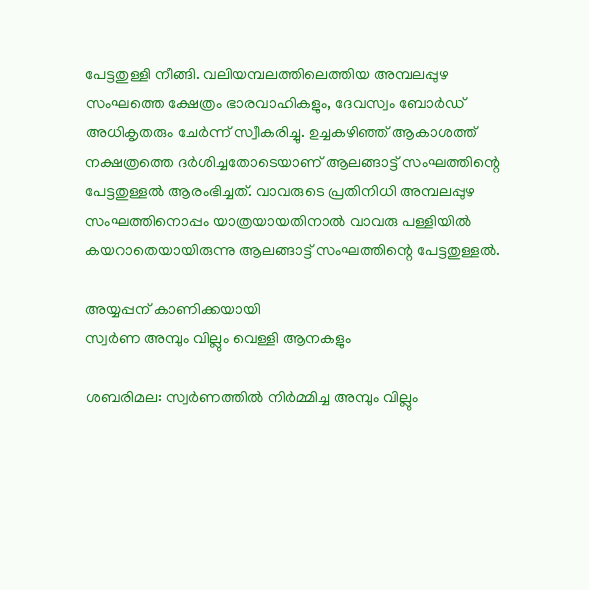പേട്ടതുള്ളി നീങ്ങി. വലിയമ്പലത്തിലെത്തിയ അമ്പലപ്പുഴ സംഘത്തെ ക്ഷേത്രം ഭാരവാഹികളും, ദേവസ്വം ബോർഡ് അധികൃതരും ചേർന്ന് സ്വീകരിച്ചു. ഉച്ചകഴിഞ്ഞ് ആകാശത്ത് നക്ഷത്രത്തെ ദർശിച്ചതോടെയാണ് ആലങ്ങാട്ട് സംഘത്തിന്റെ പേട്ടതുള്ളൽ ആരംഭിച്ചത്. വാവരുടെ പ്രതിനിധി അമ്പലപ്പുഴ സംഘത്തിനൊപ്പം യാത്രയായതിനാൽ വാവരു പള്ളിയിൽ കയറാതെയായിരുന്നു ആലങ്ങാട്ട് സംഘത്തിന്റെ പേട്ടതുള്ളൽ.

അയ്യപ്പന് കാണിക്കയായി
സ്വർണ അമ്പും വില്ലും വെള്ളി ആനകളും

ശബരിമല: സ്വർണത്തിൽ നിർമ്മിച്ച അമ്പും വില്ലും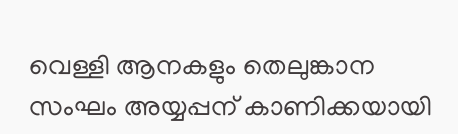വെള്ളി ആനകളും തെലുങ്കാന സംഘം അയ്യപ്പന് കാണിക്കയായി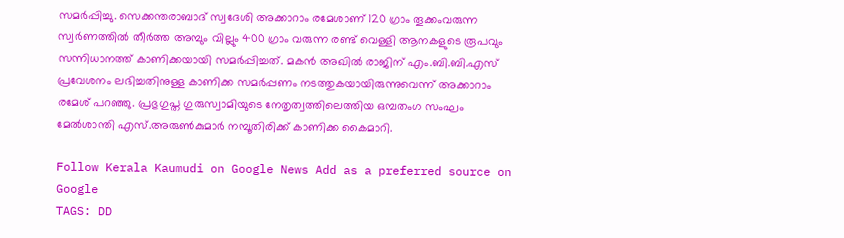സമർപ്പിച്ചു. സെക്കന്തരാബാദ് സ്വദേശി അക്കാറാം രമേശാണ് 120 ഗ്രാം തൂക്കംവരുന്ന സ്വർണത്തിൽ തീർത്ത അമ്പും വില്ലും 400 ഗ്രാം വരുന്ന രണ്ട് വെള്ളി ആനകളുടെ രൂപവും സന്നിധാനത്ത് കാണിക്കയായി സമർപ്പിച്ചത്. മകൻ അഖിൽ രാജിന് എം.ബി.ബി.എസ് പ്രവേശനം ലഭിച്ചതിനുള്ള കാണിക്ക സമർപ്പണം നടത്തുകയായിരുന്നുവെന്ന് അക്കാറാം രമേശ് പറഞ്ഞു. പ്രഭുഗുപ്ത ഗുരുസ്വാമിയുടെ നേതൃത്വത്തിലെത്തിയ ഒമ്പതംഗ സംഘം മേൽശാന്തി എസ്.അരുൺകുമാർ നമ്പൂതിരിക്ക് കാണിക്ക കൈമാറി.

Follow Kerala Kaumudi on Google News Add as a preferred source on Google
TAGS: DD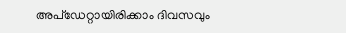അപ്ഡേറ്റായിരിക്കാം ദിവസവും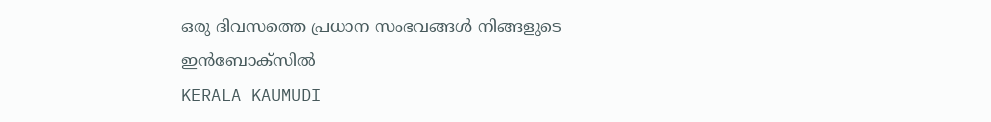ഒരു ദിവസത്തെ പ്രധാന സംഭവങ്ങൾ നിങ്ങളുടെ ഇൻബോക്സിൽ
KERALA KAUMUDI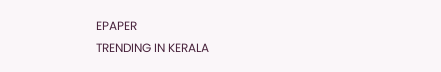EPAPER
TRENDING IN KERALA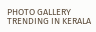PHOTO GALLERY
TRENDING IN KERALA